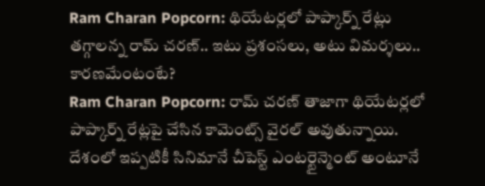Ram Charan Popcorn: థియేటర్లలో పాప్కార్న్ రేట్లు తగ్గాలన్న రామ్ చరణ్.. ఇటు ప్రశంసలు, అటు విమర్శలు.. కారణమేంటంటే?
Ram Charan Popcorn: రామ్ చరణ్ తాజాగా థియేటర్లలో పాప్కార్న్ రేట్లపై చేసిన కామెంట్స్ వైరల్ అవుతున్నాయి. దేశంలో ఇప్పటికీ సినిమానే చీపెస్ట్ ఎంటర్టైన్మెంట్ అంటూనే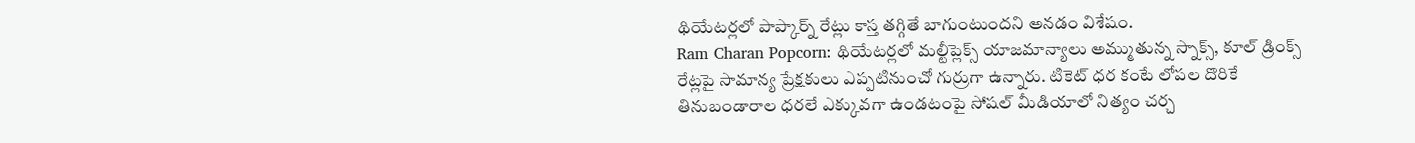థియేటర్లలో పాప్కార్న్ రేట్లు కాస్త తగ్గితే బాగుంటుందని అనడం విశేషం.
Ram Charan Popcorn: థియేటర్లలో మల్టీప్లెక్స్ యాజమాన్యాలు అమ్ముతున్న స్నాక్స్, కూల్ డ్రింక్స్ రేట్లపై సామాన్య ప్రేక్షకులు ఎప్పటినుంచో గుర్రుగా ఉన్నారు. టికెట్ ధర కంటే లోపల దొరికే తినుబండారాల ధరలే ఎక్కువగా ఉండటంపై సోషల్ మీడియాలో నిత్యం చర్చ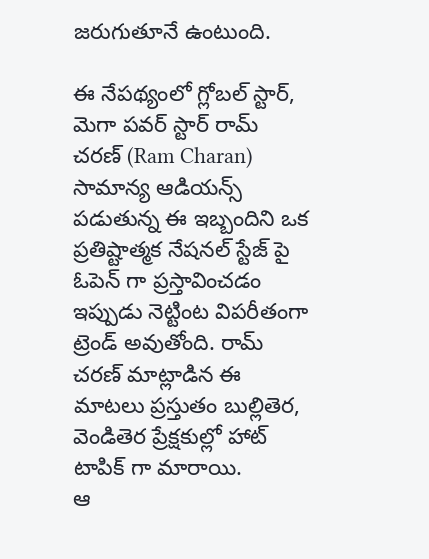జరుగుతూనే ఉంటుంది.

ఈ నేపథ్యంలో గ్లోబల్ స్టార్, మెగా పవర్ స్టార్ రామ్ చరణ్ (Ram Charan) సామాన్య ఆడియన్స్ పడుతున్న ఈ ఇబ్బందిని ఒక ప్రతిష్టాత్మక నేషనల్ స్టేజ్ పై ఓపెన్ గా ప్రస్తావించడం ఇప్పుడు నెట్టింట విపరీతంగా ట్రెండ్ అవుతోంది. రామ్ చరణ్ మాట్లాడిన ఈ మాటలు ప్రస్తుతం బుల్లితెర, వెండితెర ప్రేక్షకుల్లో హాట్ టాపిక్ గా మారాయి.
ఆ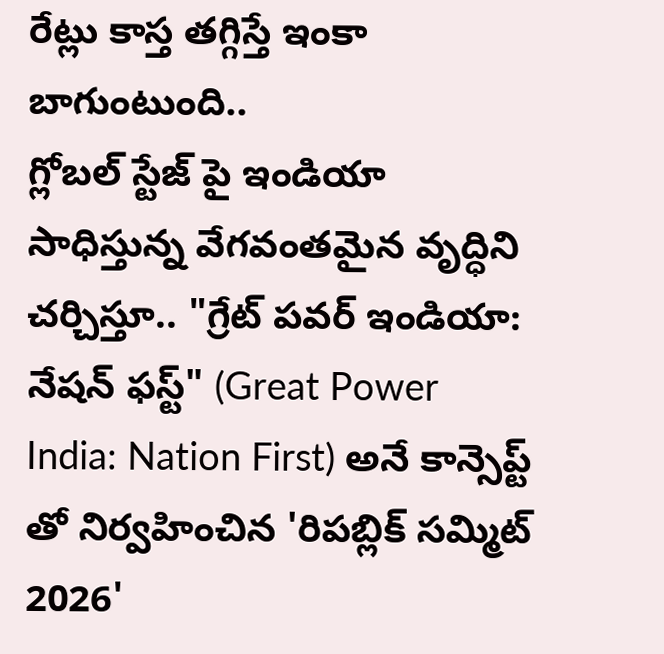రేట్లు కాస్త తగ్గిస్తే ఇంకా బాగుంటుంది..
గ్లోబల్ స్టేజ్ పై ఇండియా సాధిస్తున్న వేగవంతమైన వృద్ధిని చర్చిస్తూ.. "గ్రేట్ పవర్ ఇండియా: నేషన్ ఫస్ట్" (Great Power India: Nation First) అనే కాన్సెప్ట్ తో నిర్వహించిన 'రిపబ్లిక్ సమ్మిట్ 2026'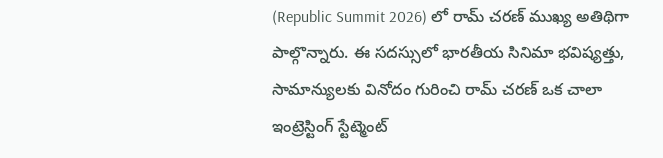(Republic Summit 2026) లో రామ్ చరణ్ ముఖ్య అతిథిగా పాల్గొన్నారు. ఈ సదస్సులో భారతీయ సినిమా భవిష్యత్తు, సామాన్యులకు వినోదం గురించి రామ్ చరణ్ ఒక చాలా ఇంట్రెస్టింగ్ స్టేట్మెంట్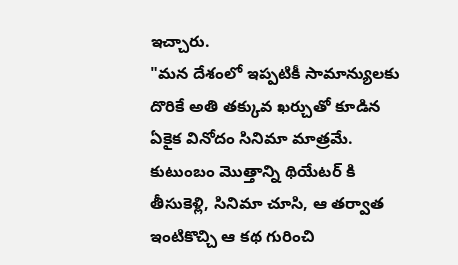ఇచ్చారు.
"మన దేశంలో ఇప్పటికీ సామాన్యులకు దొరికే అతి తక్కువ ఖర్చుతో కూడిన ఏకైక వినోదం సినిమా మాత్రమే. కుటుంబం మొత్తాన్ని థియేటర్ కి తీసుకెళ్లి, సినిమా చూసి, ఆ తర్వాత ఇంటికొచ్చి ఆ కథ గురించి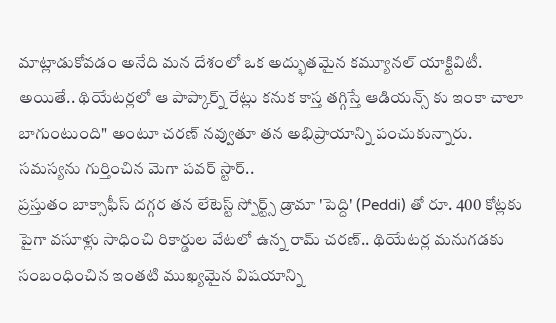మాట్లాడుకోవడం అనేది మన దేశంలో ఒక అద్భుతమైన కమ్యూనల్ యాక్టివిటీ. అయితే.. థియేటర్లలో ఆ పాప్కార్న్ రేట్లు కనుక కాస్త తగ్గిస్తే ఆడియన్స్ కు ఇంకా చాలా బాగుంటుంది" అంటూ చరణ్ నవ్వుతూ తన అభిప్రాయాన్ని పంచుకున్నారు.
సమస్యను గుర్తించిన మెగా పవర్ స్టార్..
ప్రస్తుతం బాక్సాఫీస్ దగ్గర తన లేటెస్ట్ స్పోర్ట్స్ డ్రామా 'పెద్ది' (Peddi) తో రూ. 400 కోట్లకు పైగా వసూళ్లు సాధించి రికార్డుల వేటలో ఉన్న రామ్ చరణ్.. థియేటర్ల మనుగడకు సంబంధించిన ఇంతటి ముఖ్యమైన విషయాన్ని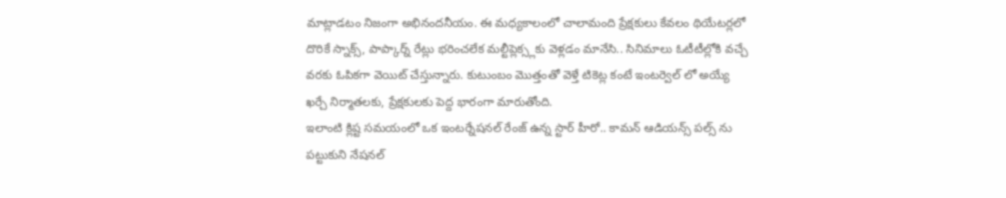మాట్లాడటం నిజంగా అభినందనీయం. ఈ మధ్యకాలంలో చాలామంది ప్రేక్షకులు కేవలం థియేటర్లలో దొరికే స్నాక్స్, పాప్కార్న్ రేట్లు భరించలేక మల్టీప్లెక్స్లకు వెళ్లడం మానేసి.. సినిమాలు ఓటీటీల్లోకి వచ్చే వరకు ఓపికగా వెయిట్ చేస్తున్నారు. కుటుంబం మొత్తంతో వెళ్తే టికెట్ల కంటే ఇంటర్వెల్ లో అయ్యే ఖర్చే నిర్మాతలకు, ప్రేక్షకులకు పెద్ద భారంగా మారుతోంది.
ఇలాంటి క్లిష్ట సమయంలో ఒక ఇంటర్నేషనల్ రేంజ్ ఉన్న స్టార్ హీరో.. కామన్ ఆడియన్స్ పల్స్ ను పట్టుకుని నేషనల్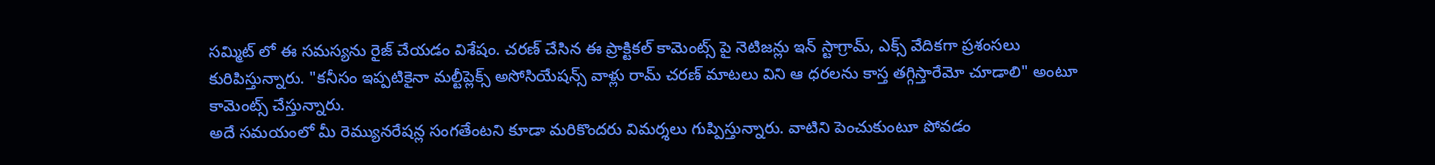సమ్మిట్ లో ఈ సమస్యను రైజ్ చేయడం విశేషం. చరణ్ చేసిన ఈ ప్రాక్టికల్ కామెంట్స్ పై నెటిజన్లు ఇన్ స్టాగ్రామ్, ఎక్స్ వేదికగా ప్రశంసలు కురిపిస్తున్నారు. "కనీసం ఇప్పటికైనా మల్టీప్లెక్స్ అసోసియేషన్స్ వాళ్లు రామ్ చరణ్ మాటలు విని ఆ ధరలను కాస్త తగ్గిస్తారేమో చూడాలి" అంటూ కామెంట్స్ చేస్తున్నారు.
అదే సమయంలో మీ రెమ్యునరేషన్ల సంగతేంటని కూడా మరికొందరు విమర్శలు గుప్పిస్తున్నారు. వాటిని పెంచుకుంటూ పోవడం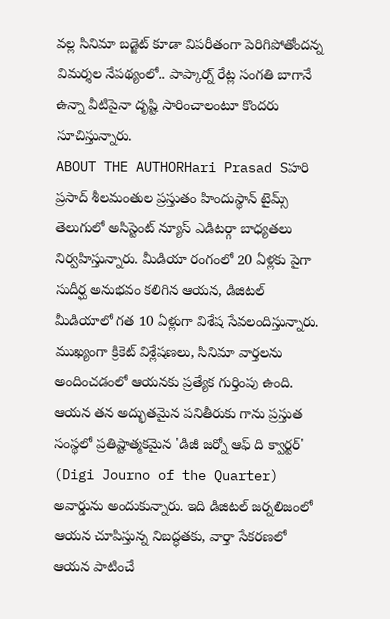వల్ల సినిమా బడ్జెట్ కూడా విపరీతంగా పెరిగిపోతోందన్న విమర్శల నేపథ్యంలో.. పాప్కార్న్ రేట్ల సంగతి బాగానే ఉన్నా వీటిపైనా దృష్టి సారించాలంటూ కొందరు సూచిస్తున్నారు.
ABOUT THE AUTHORHari Prasad Sహరి ప్రసాద్ శీలమంతుల ప్రస్తుతం హిందుస్థాన్ టైమ్స్ తెలుగులో అసిస్టెంట్ న్యూస్ ఎడిటర్గా బాధ్యతలు నిర్వహిస్తున్నారు. మీడియా రంగంలో 20 ఏళ్లకు పైగా సుదీర్ఘ అనుభవం కలిగిన ఆయన, డిజిటల్ మీడియాలో గత 10 ఏళ్లుగా విశేష సేవలందిస్తున్నారు. ముఖ్యంగా క్రికెట్ విశ్లేషణలు, సినిమా వార్తలను అందించడంలో ఆయనకు ప్రత్యేక గుర్తింపు ఉంది. ఆయన తన అద్భుతమైన పనితీరుకు గాను ప్రస్తుత సంస్థలో ప్రతిష్టాత్మకమైన 'డిజీ జర్నో ఆఫ్ ది క్వార్టర్' (Digi Journo of the Quarter) అవార్డును అందుకున్నారు. ఇది డిజిటల్ జర్నలిజంలో ఆయన చూపిస్తున్న నిబద్ధతకు, వార్తా సేకరణలో ఆయన పాటించే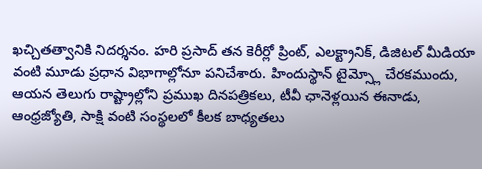ఖచ్చితత్వానికి నిదర్శనం. హరి ప్రసాద్ తన కెరీర్లో ప్రింట్, ఎలక్ట్రానిక్, డిజిటల్ మీడియా వంటి మూడు ప్రధాన విభాగాల్లోనూ పనిచేశారు. హిందుస్థాన్ టైమ్స్లో చేరకముందు, ఆయన తెలుగు రాష్ట్రాల్లోని ప్రముఖ దినపత్రికలు, టీవీ ఛానెళ్లయిన ఈనాడు, ఆంధ్రజ్యోతి, సాక్షి వంటి సంస్థలలో కీలక బాధ్యతలు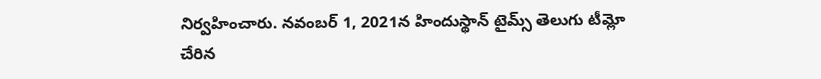నిర్వహించారు. నవంబర్ 1, 2021న హిందుస్థాన్ టైమ్స్ తెలుగు టీమ్లో చేరిన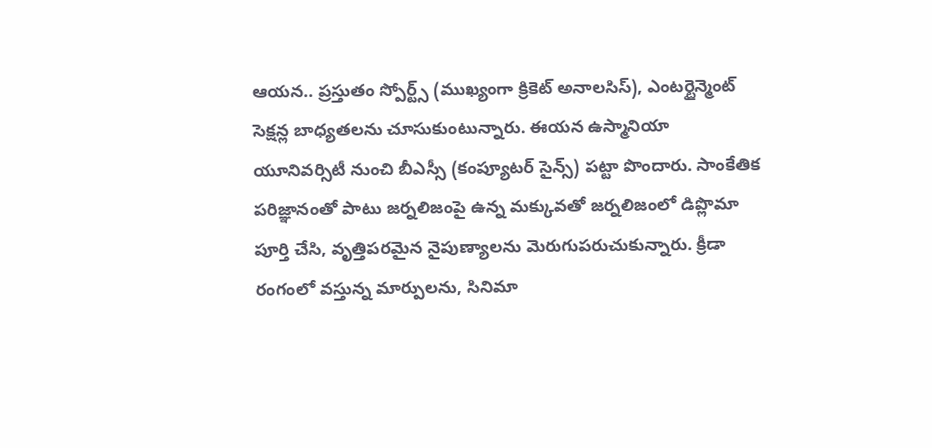ఆయన.. ప్రస్తుతం స్పోర్ట్స్ (ముఖ్యంగా క్రికెట్ అనాలసిస్), ఎంటర్టైన్మెంట్ సెక్షన్ల బాధ్యతలను చూసుకుంటున్నారు. ఈయన ఉస్మానియా యూనివర్సిటీ నుంచి బీఎస్సీ (కంప్యూటర్ సైన్స్) పట్టా పొందారు. సాంకేతిక పరిజ్ఞానంతో పాటు జర్నలిజంపై ఉన్న మక్కువతో జర్నలిజంలో డిప్లొమా పూర్తి చేసి, వృత్తిపరమైన నైపుణ్యాలను మెరుగుపరుచుకున్నారు. క్రీడా రంగంలో వస్తున్న మార్పులను, సినిమా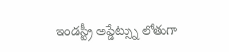ఇండస్ట్రీ అప్డేట్స్ను లోతుగా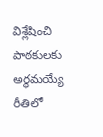విశ్లేషించి పాఠకులకు అర్థమయ్యే రీతిలో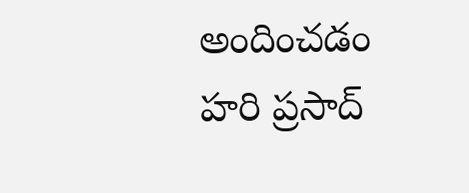అందించడం హరి ప్రసాద్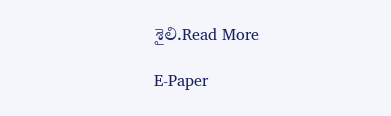శైలి.Read More

E-Paper